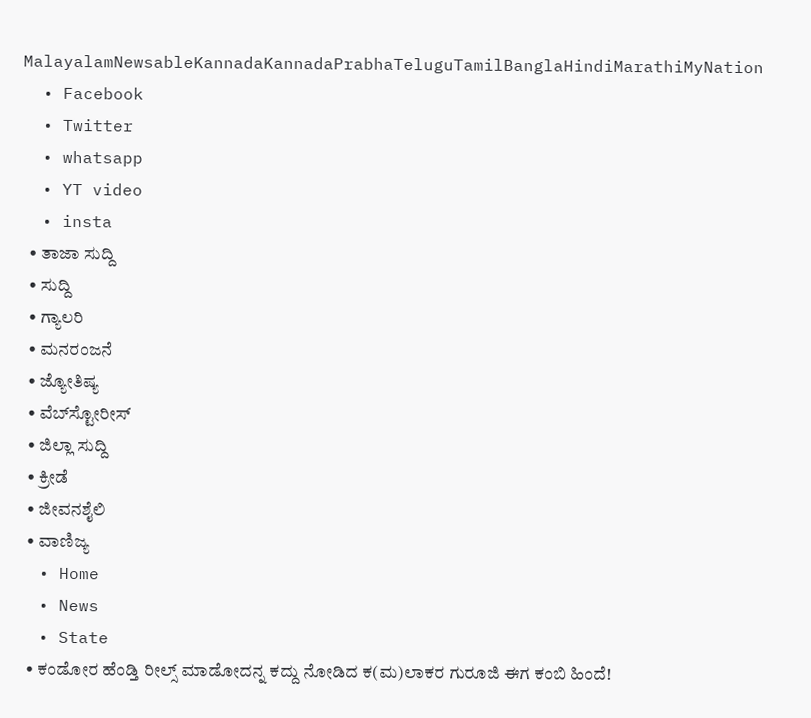MalayalamNewsableKannadaKannadaPrabhaTeluguTamilBanglaHindiMarathiMyNation
  • Facebook
  • Twitter
  • whatsapp
  • YT video
  • insta
  • ತಾಜಾ ಸುದ್ದಿ
  • ಸುದ್ದಿ
  • ಗ್ಯಾಲರಿ
  • ಮನರಂಜನೆ
  • ಜ್ಯೋತಿಷ್ಯ
  • ವೆಬ್‌ಸ್ಟೋರೀಸ್
  • ಜಿಲ್ಲಾ ಸುದ್ದಿ
  • ಕ್ರೀಡೆ
  • ಜೀವನಶೈಲಿ
  • ವಾಣಿಜ್ಯ
  • Home
  • News
  • State
  • ಕಂಡೋರ ಹೆಂಡ್ತಿ ರೀಲ್ಸ್ ಮಾಡೋದನ್ನ ಕದ್ದು ನೋಡಿದ ಕ(ಮ)ಲಾಕರ ಗುರೂಜಿ ಈಗ ಕಂಬಿ ಹಿಂದೆ!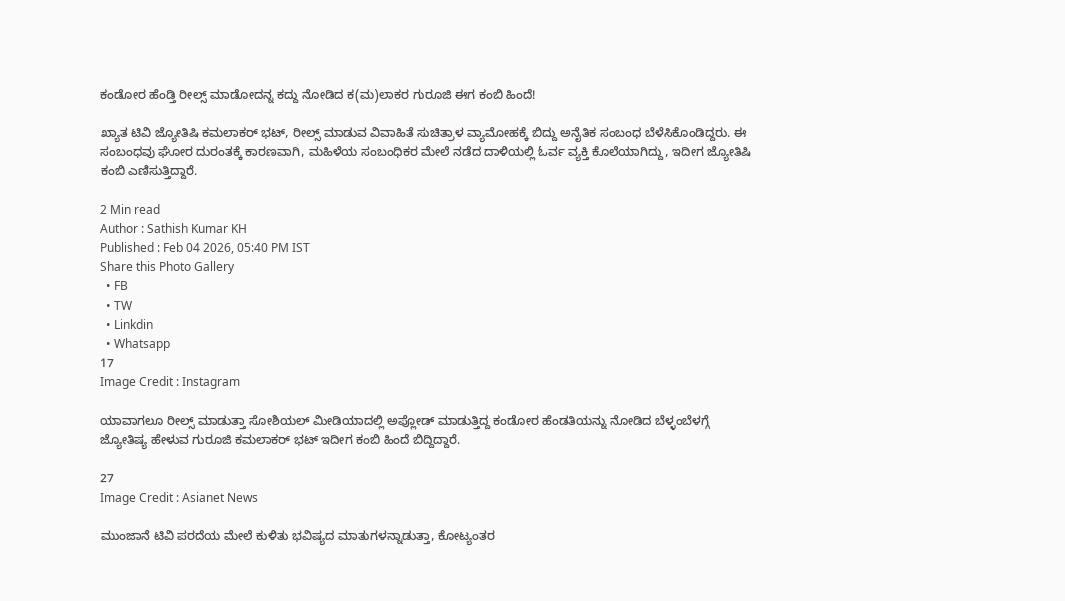ಕಂಡೋರ ಹೆಂಡ್ತಿ ರೀಲ್ಸ್ ಮಾಡೋದನ್ನ ಕದ್ದು ನೋಡಿದ ಕ(ಮ)ಲಾಕರ ಗುರೂಜಿ ಈಗ ಕಂಬಿ ಹಿಂದೆ!

ಖ್ಯಾತ ಟಿವಿ ಜ್ಯೋತಿಷಿ ಕಮಲಾಕರ್ ಭಟ್, ರೀಲ್ಸ್ ಮಾಡುವ ವಿವಾಹಿತೆ ಸುಚಿತ್ರಾಳ ವ್ಯಾಮೋಹಕ್ಕೆ ಬಿದ್ದು ಅನೈತಿಕ ಸಂಬಂಧ ಬೆಳೆಸಿಕೊಂಡಿದ್ದರು. ಈ ಸಂಬಂಧವು ಘೋರ ದುರಂತಕ್ಕೆ ಕಾರಣವಾಗಿ, ಮಹಿಳೆಯ ಸಂಬಂಧಿಕರ ಮೇಲೆ ನಡೆದ ದಾಳಿಯಲ್ಲಿ ಓರ್ವ ವ್ಯಕ್ತಿ ಕೊಲೆಯಾಗಿದ್ದು, ಇದೀಗ ಜ್ಯೋತಿಷಿ ಕಂಬಿ ಎಣಿಸುತ್ತಿದ್ದಾರೆ.

2 Min read
Author : Sathish Kumar KH
Published : Feb 04 2026, 05:40 PM IST
Share this Photo Gallery
  • FB
  • TW
  • Linkdin
  • Whatsapp
17
Image Credit : Instagram

ಯಾವಾಗಲೂ ರೀಲ್ಸ್ ಮಾಡುತ್ತಾ ಸೋಶಿಯಲ್ ಮೀಡಿಯಾದಲ್ಲಿ ಅಪ್ಲೋಡ್ ಮಾಡುತ್ತಿದ್ದ ಕಂಡೋರ ಹೆಂಡತಿಯನ್ನು ನೋಡಿದ ಬೆಳ್ಳಂಬೆಳಗ್ಗೆ ಜ್ಯೋತಿಷ್ಯ ಹೇಳುವ ಗುರೂಜಿ ಕಮಲಾಕರ್ ಭಟ್ ಇದೀಗ ಕಂಬಿ ಹಿಂದೆ ಬಿದ್ದಿದ್ದಾರೆ.

27
Image Credit : Asianet News

ಮುಂಜಾನೆ ಟಿವಿ ಪರದೆಯ ಮೇಲೆ ಕುಳಿತು ಭವಿಷ್ಯದ ಮಾತುಗಳನ್ನಾಡುತ್ತಾ, ಕೋಟ್ಯಂತರ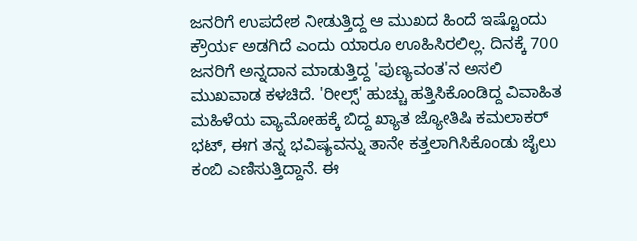ಜನರಿಗೆ ಉಪದೇಶ ನೀಡುತ್ತಿದ್ದ ಆ ಮುಖದ ಹಿಂದೆ ಇಷ್ಟೊಂದು ಕ್ರೌರ್ಯ ಅಡಗಿದೆ ಎಂದು ಯಾರೂ ಊಹಿಸಿರಲಿಲ್ಲ. ದಿನಕ್ಕೆ 700 ಜನರಿಗೆ ಅನ್ನದಾನ ಮಾಡುತ್ತಿದ್ದ 'ಪುಣ್ಯವಂತ'ನ ಅಸಲಿ ಮುಖವಾಡ ಕಳಚಿದೆ. 'ರೀಲ್ಸ್' ಹುಚ್ಚು ಹತ್ತಿಸಿಕೊಂಡಿದ್ದ ವಿವಾಹಿತ ಮಹಿಳೆಯ ವ್ಯಾಮೋಹಕ್ಕೆ ಬಿದ್ದ ಖ್ಯಾತ ಜ್ಯೋತಿಷಿ ಕಮಲಾಕರ್ ಭಟ್, ಈಗ ತನ್ನ ಭವಿಷ್ಯವನ್ನು ತಾನೇ ಕತ್ತಲಾಗಿಸಿಕೊಂಡು ಜೈಲು ಕಂಬಿ ಎಣಿಸುತ್ತಿದ್ದಾನೆ. ಈ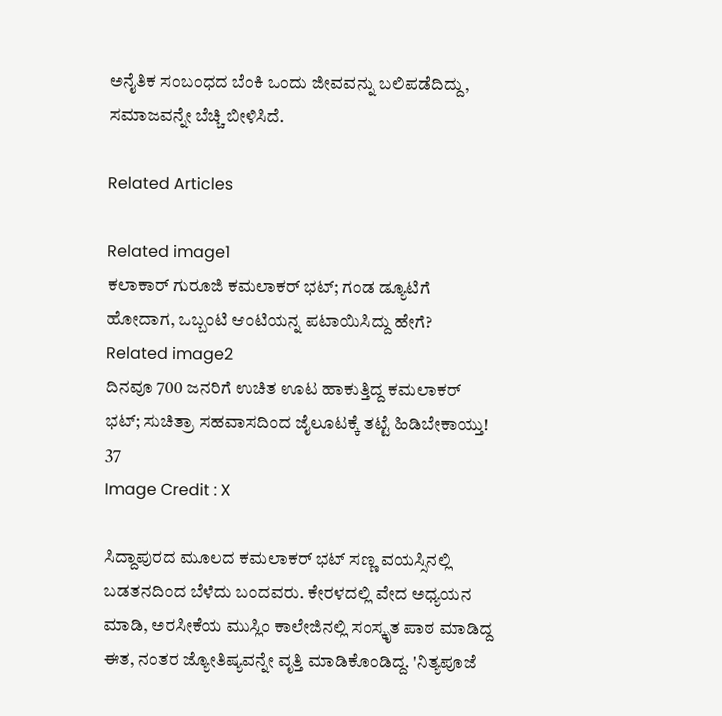ಅನೈತಿಕ ಸಂಬಂಧದ ಬೆಂಕಿ ಒಂದು ಜೀವವನ್ನು ಬಲಿಪಡೆದಿದ್ದು, ಸಮಾಜವನ್ನೇ ಬೆಚ್ಚಿ ಬೀಳಿಸಿದೆ.

Related Articles

Related image1
ಕಲಾಕಾರ್ ಗುರೂಜಿ ಕಮಲಾಕರ್ ಭಟ್; ಗಂಡ ಡ್ಯೂಟಿಗೆ ಹೋದಾಗ, ಒಬ್ಬಂಟಿ ಆಂಟಿಯನ್ನ ಪಟಾಯಿಸಿದ್ದು ಹೇಗೆ?
Related image2
ದಿನವೂ 700 ಜನರಿಗೆ ಉಚಿತ ಊಟ ಹಾಕುತ್ತಿದ್ದ ಕಮಲಾಕರ್ ಭಟ್; ಸುಚಿತ್ರಾ ಸಹವಾಸದಿಂದ ಜೈಲೂಟಕ್ಕೆ ತಟ್ಟೆ ಹಿಡಿಬೇಕಾಯ್ತು!
37
Image Credit : X

ಸಿದ್ದಾಪುರದ ಮೂಲದ ಕಮಲಾಕರ್ ಭಟ್ ಸಣ್ಣ ವಯಸ್ಸಿನಲ್ಲಿ ಬಡತನದಿಂದ ಬೆಳೆದು ಬಂದವರು. ಕೇರಳದಲ್ಲಿ ವೇದ ಅಧ್ಯಯನ ಮಾಡಿ, ಅರಸೀಕೆಯ ಮುಸ್ಲಿಂ ಕಾಲೇಜಿನಲ್ಲಿ ಸಂಸ್ಕೃತ ಪಾಠ ಮಾಡಿದ್ದ ಈತ, ನಂತರ ಜ್ಯೋತಿಷ್ಯವನ್ನೇ ವೃತ್ತಿ ಮಾಡಿಕೊಂಡಿದ್ದ. 'ನಿತ್ಯಪೂಜೆ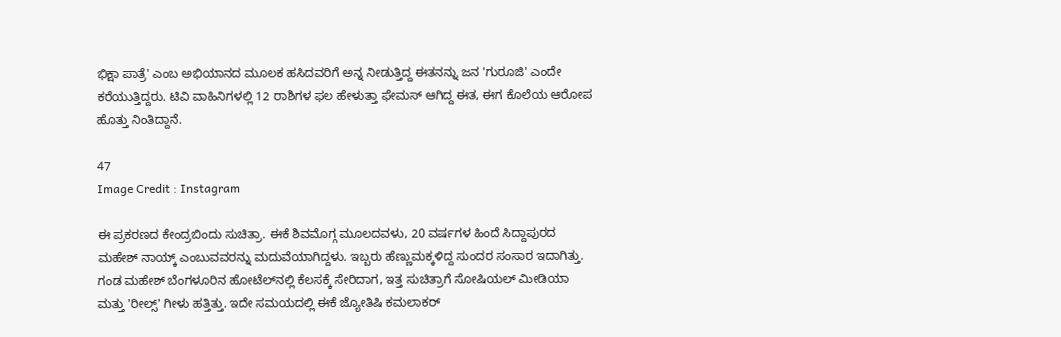ಭಿಕ್ಷಾ ಪಾತ್ರೆ' ಎಂಬ ಅಭಿಯಾನದ ಮೂಲಕ ಹಸಿದವರಿಗೆ ಅನ್ನ ನೀಡುತ್ತಿದ್ದ ಈತನನ್ನು ಜನ 'ಗುರೂಜಿ' ಎಂದೇ ಕರೆಯುತ್ತಿದ್ದರು. ಟಿವಿ ವಾಹಿನಿಗಳಲ್ಲಿ 12 ರಾಶಿಗಳ ಫಲ ಹೇಳುತ್ತಾ ಫೇಮಸ್ ಆಗಿದ್ದ ಈತ, ಈಗ ಕೊಲೆಯ ಆರೋಪ ಹೊತ್ತು ನಿಂತಿದ್ದಾನೆ.

47
Image Credit : Instagram

ಈ ಪ್ರಕರಣದ ಕೇಂದ್ರಬಿಂದು ಸುಚಿತ್ರಾ. ಈಕೆ ಶಿವಮೊಗ್ಗ ಮೂಲದವಳು, 20 ವರ್ಷಗಳ ಹಿಂದೆ ಸಿದ್ದಾಪುರದ ಮಹೇಶ್ ನಾಯ್ಕ್ ಎಂಬುವವರನ್ನು ಮದುವೆಯಾಗಿದ್ದಳು. ಇಬ್ಬರು ಹೆಣ್ಣುಮಕ್ಕಳಿದ್ದ ಸುಂದರ ಸಂಸಾರ ಇದಾಗಿತ್ತು. ಗಂಡ ಮಹೇಶ್ ಬೆಂಗಳೂರಿನ ಹೋಟೆಲ್‌ನಲ್ಲಿ ಕೆಲಸಕ್ಕೆ ಸೇರಿದಾಗ, ಇತ್ತ ಸುಚಿತ್ರಾಗೆ ಸೋಷಿಯಲ್ ಮೀಡಿಯಾ ಮತ್ತು 'ರೀಲ್ಸ್' ಗೀಳು ಹತ್ತಿತ್ತು. ಇದೇ ಸಮಯದಲ್ಲಿ ಈಕೆ ಜ್ಯೋತಿಷಿ ಕಮಲಾಕರ್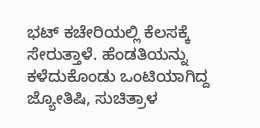ಭಟ್ ಕಚೇರಿಯಲ್ಲಿ ಕೆಲಸಕ್ಕೆ ಸೇರುತ್ತಾಳೆ. ಹೆಂಡತಿಯನ್ನು ಕಳೆದುಕೊಂಡು ಒಂಟಿಯಾಗಿದ್ದ ಜ್ಯೋತಿಷಿ, ಸುಚಿತ್ರಾಳ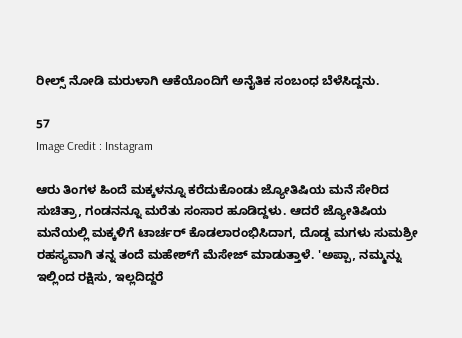ರೀಲ್ಸ್ ನೋಡಿ ಮರುಳಾಗಿ ಆಕೆಯೊಂದಿಗೆ ಅನೈತಿಕ ಸಂಬಂಧ ಬೆಳೆಸಿದ್ದನು.

57
Image Credit : Instagram

ಆರು ತಿಂಗಳ ಹಿಂದೆ ಮಕ್ಕಳನ್ನೂ ಕರೆದುಕೊಂಡು ಜ್ಯೋತಿಷಿಯ ಮನೆ ಸೇರಿದ ಸುಚಿತ್ರಾ, ಗಂಡನನ್ನೂ ಮರೆತು ಸಂಸಾರ ಹೂಡಿದ್ದಳು. ಆದರೆ ಜ್ಯೋತಿಷಿಯ ಮನೆಯಲ್ಲಿ ಮಕ್ಕಳಿಗೆ ಟಾರ್ಚರ್ ಕೊಡಲಾರಂಭಿಸಿದಾಗ, ದೊಡ್ಡ ಮಗಳು ಸುಮಶ್ರೀ ರಹಸ್ಯವಾಗಿ ತನ್ನ ತಂದೆ ಮಹೇಶ್‌ಗೆ ಮೆಸೇಜ್ ಮಾಡುತ್ತಾಳೆ. 'ಅಪ್ಪಾ, ನಮ್ಮನ್ನು ಇಲ್ಲಿಂದ ರಕ್ಷಿಸು, ಇಲ್ಲದಿದ್ದರೆ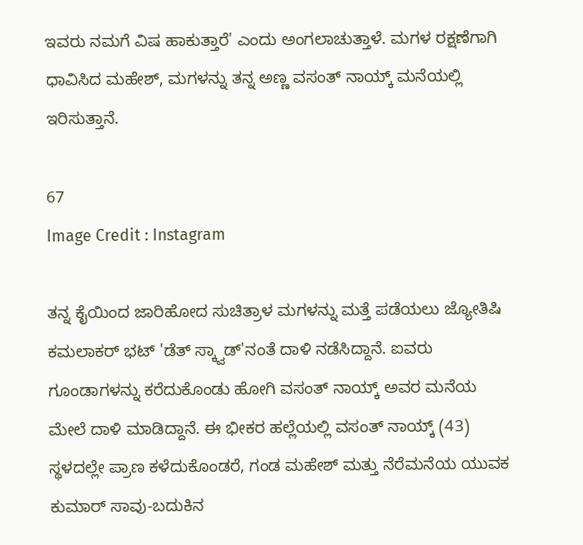ಇವರು ನಮಗೆ ವಿಷ ಹಾಕುತ್ತಾರೆ' ಎಂದು ಅಂಗಲಾಚುತ್ತಾಳೆ. ಮಗಳ ರಕ್ಷಣೆಗಾಗಿ ಧಾವಿಸಿದ ಮಹೇಶ್, ಮಗಳನ್ನು ತನ್ನ ಅಣ್ಣ ವಸಂತ್ ನಾಯ್ಕ್ ಮನೆಯಲ್ಲಿ ಇರಿಸುತ್ತಾನೆ.

67
Image Credit : Instagram

ತನ್ನ ಕೈಯಿಂದ ಜಾರಿಹೋದ ಸುಚಿತ್ರಾಳ ಮಗಳನ್ನು ಮತ್ತೆ ಪಡೆಯಲು ಜ್ಯೋತಿಷಿ ಕಮಲಾಕರ್ ಭಟ್ 'ಡೆತ್ ಸ್ಕ್ವಾಡ್'ನಂತೆ ದಾಳಿ ನಡೆಸಿದ್ದಾನೆ. ಐವರು ಗೂಂಡಾಗಳನ್ನು ಕರೆದುಕೊಂಡು ಹೋಗಿ ವಸಂತ್ ನಾಯ್ಕ್ ಅವರ ಮನೆಯ ಮೇಲೆ ದಾಳಿ ಮಾಡಿದ್ದಾನೆ. ಈ ಭೀಕರ ಹಲ್ಲೆಯಲ್ಲಿ ವಸಂತ್ ನಾಯ್ಕ್ (43) ಸ್ಥಳದಲ್ಲೇ ಪ್ರಾಣ ಕಳೆದುಕೊಂಡರೆ, ಗಂಡ ಮಹೇಶ್ ಮತ್ತು ನೆರೆಮನೆಯ ಯುವಕ ಕುಮಾರ್ ಸಾವು-ಬದುಕಿನ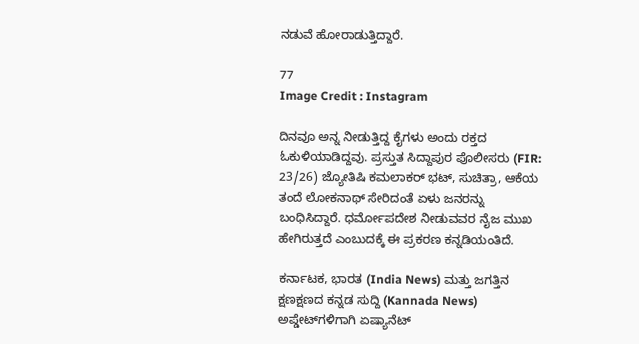ನಡುವೆ ಹೋರಾಡುತ್ತಿದ್ದಾರೆ.

77
Image Credit : Instagram

ದಿನವೂ ಅನ್ನ ನೀಡುತ್ತಿದ್ದ ಕೈಗಳು ಅಂದು ರಕ್ತದ ಓಕುಳಿಯಾಡಿದ್ದವು. ಪ್ರಸ್ತುತ ಸಿದ್ದಾಪುರ ಪೊಲೀಸರು (FIR: 23/26) ಜ್ಯೋತಿಷಿ ಕಮಲಾಕರ್ ಭಟ್, ಸುಚಿತ್ರಾ, ಆಕೆಯ ತಂದೆ ಲೋಕನಾಥ್ ಸೇರಿದಂತೆ ಏಳು ಜನರನ್ನು ಬಂಧಿಸಿದ್ದಾರೆ. ಧರ್ಮೋಪದೇಶ ನೀಡುವವರ ನೈಜ ಮುಖ ಹೇಗಿರುತ್ತದೆ ಎಂಬುದಕ್ಕೆ ಈ ಪ್ರಕರಣ ಕನ್ನಡಿಯಂತಿದೆ.

ಕರ್ನಾಟಕ, ಭಾರತ (India News) ಮತ್ತು ಜಗತ್ತಿನ ಕ್ಷಣಕ್ಷಣದ ಕನ್ನಡ ಸುದ್ದಿ (Kannada News) ಅಪ್ಡೇಟ್‌ಗಳಿಗಾಗಿ ಏಷ್ಯಾನೆಟ್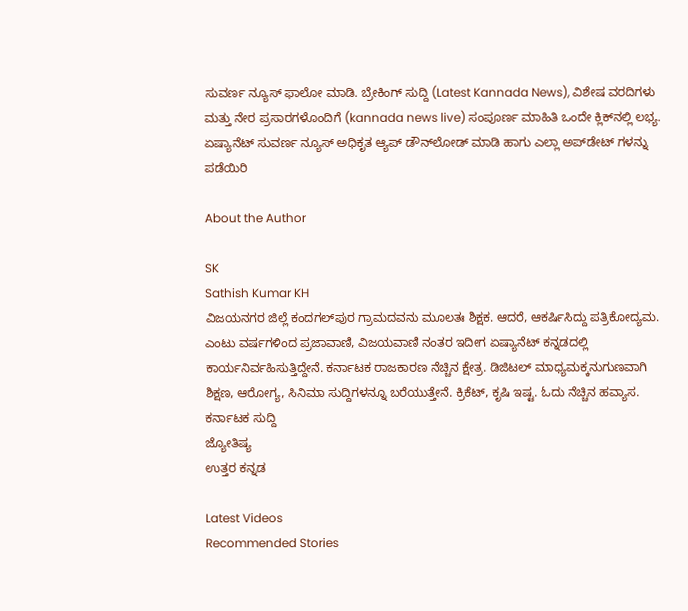ಸುವರ್ಣ ನ್ಯೂಸ್‌ ಫಾಲೋ ಮಾಡಿ. ಬ್ರೇಕಿಂಗ್ ಸುದ್ದಿ (Latest Kannada News), ವಿಶೇಷ ವರದಿಗಳು ಮತ್ತು ನೇರ ಪ್ರಸಾರಗಳೊಂದಿಗೆ (kannada news live) ಸಂಪೂರ್ಣ ಮಾಹಿತಿ ಒಂದೇ ಕ್ಲಿಕ್‌ನಲ್ಲಿ ಲಭ್ಯ. ಏಷ್ಯಾನೆಟ್ ಸುವರ್ಣ ನ್ಯೂಸ್ ಅಧಿಕೃತ ಆ್ಯಪ್ ಡೌನ್‌ಲೋಡ್ ಮಾಡಿ ಹಾಗು ಎಲ್ಲಾ ಅಪ್‌ಡೇಟ್ ಗಳನ್ನು ಪಡೆಯಿರಿ

About the Author

SK
Sathish Kumar KH
ವಿಜಯನಗರ ಜಿಲ್ಲೆ ಕಂದಗಲ್‌ಪುರ ಗ್ರಾಮದವನು ಮೂಲತಃ ಶಿಕ್ಷಕ. ಆದರೆ, ಆಕರ್ಷಿಸಿದ್ದು ಪತ್ರಿಕೋದ್ಯಮ. ಎಂಟು ವರ್ಷಗಳಿಂದ ಪ್ರಜಾವಾಣಿ, ವಿಜಯವಾಣಿ ನಂತರ ಇದೀಗ ಏಷ್ಯಾನೆಟ್ ಕನ್ನಡದಲ್ಲಿ ಕಾರ್ಯನಿರ್ವಹಿಸುತ್ತಿದ್ದೇನೆ. ಕರ್ನಾಟಕ ರಾಜಕಾರಣ ನೆಚ್ಚಿನ ಕ್ಷೇತ್ರ. ಡಿಜಿಟಲ್ ಮಾಧ್ಯಮಕ್ಕನುಗುಣವಾಗಿ ಶಿಕ್ಷಣ, ಆರೋಗ್ಯ, ಸಿನಿಮಾ ಸುದ್ದಿಗಳನ್ನೂ ಬರೆಯುತ್ತೇನೆ. ಕ್ರಿಕೆಟ್, ಕೃಷಿ ಇಷ್ಟ. ಓದು ನೆಚ್ಚಿನ ಹವ್ಯಾಸ.
ಕರ್ನಾಟಕ ಸುದ್ದಿ
ಜ್ಯೋತಿಷ್ಯ
ಉತ್ತರ ಕನ್ನಡ

Latest Videos
Recommended Stories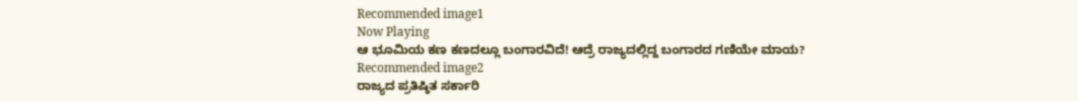Recommended image1
Now Playing
ಆ ಭೂಮಿಯ ಕಣ ಕಣದಲ್ಲೂ ಬಂಗಾರವಿದೆ! ಆದ್ರೆ ರಾಜ್ಯದಲ್ಲಿದ್ದ ಬಂಗಾರದ ಗಣಿಯೇ ಮಾಯ?
Recommended image2
ರಾಜ್ಯದ ಪ್ರತಿಷ್ಠಿತ ಸರ್ಕಾರಿ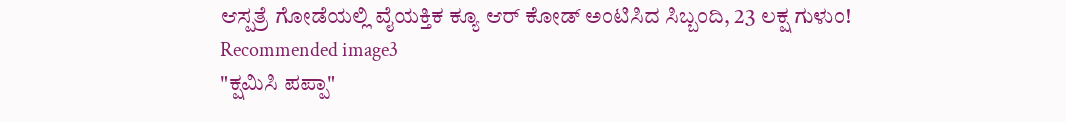ಆಸ್ಪತ್ರೆ ಗೋಡೆಯಲ್ಲಿ ವೈಯಕ್ತಿಕ ಕ್ಯೂ ಆರ್ ಕೋಡ್ ಅಂಟಿಸಿದ ಸಿಬ್ಬಂದಿ, 23 ಲಕ್ಷ ಗುಳುಂ!
Recommended image3
"ಕ್ಷಮಿಸಿ ಪಪ್ಪಾ"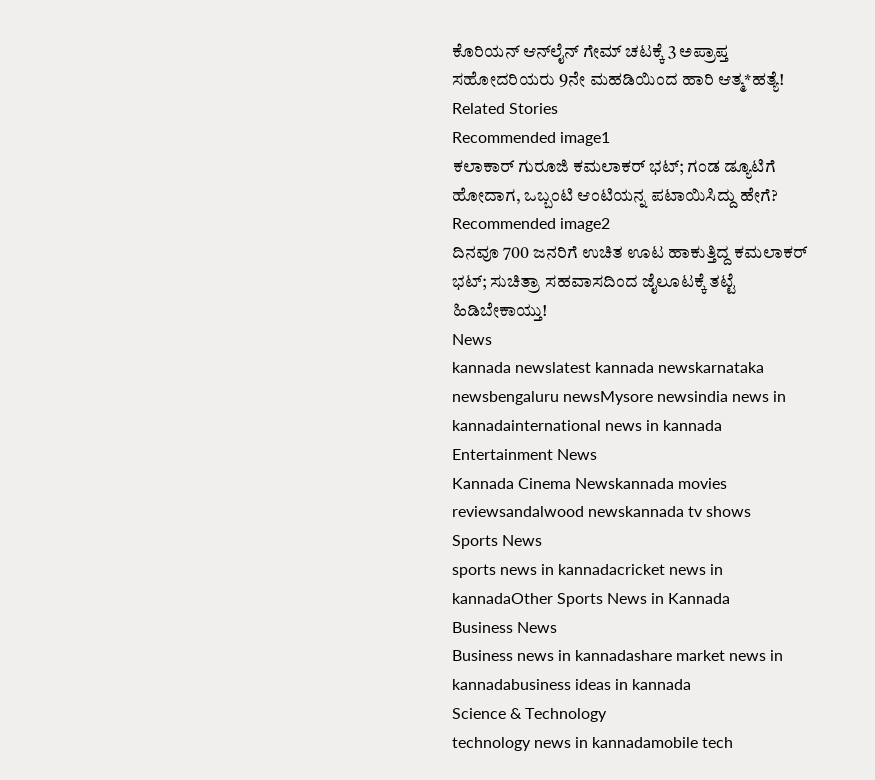ಕೊರಿಯನ್ ಆನ್‌ಲೈನ್‌ ಗೇಮ್ ಚಟಕ್ಕೆ 3 ಅಪ್ರಾಪ್ತ ಸಹೋದರಿಯರು 9ನೇ ಮಹಡಿಯಿಂದ ಹಾರಿ ಆತ್ಮ*ಹತ್ಯೆ!
Related Stories
Recommended image1
ಕಲಾಕಾರ್ ಗುರೂಜಿ ಕಮಲಾಕರ್ ಭಟ್; ಗಂಡ ಡ್ಯೂಟಿಗೆ ಹೋದಾಗ, ಒಬ್ಬಂಟಿ ಆಂಟಿಯನ್ನ ಪಟಾಯಿಸಿದ್ದು ಹೇಗೆ?
Recommended image2
ದಿನವೂ 700 ಜನರಿಗೆ ಉಚಿತ ಊಟ ಹಾಕುತ್ತಿದ್ದ ಕಮಲಾಕರ್ ಭಟ್; ಸುಚಿತ್ರಾ ಸಹವಾಸದಿಂದ ಜೈಲೂಟಕ್ಕೆ ತಟ್ಟೆ ಹಿಡಿಬೇಕಾಯ್ತು!
News
kannada newslatest kannada newskarnataka newsbengaluru newsMysore newsindia news in kannadainternational news in kannada
Entertainment News
Kannada Cinema Newskannada movies reviewsandalwood newskannada tv shows
Sports News
sports news in kannadacricket news in kannadaOther Sports News in Kannada
Business News
Business news in kannadashare market news in kannadabusiness ideas in kannada
Science & Technology
technology news in kannadamobile tech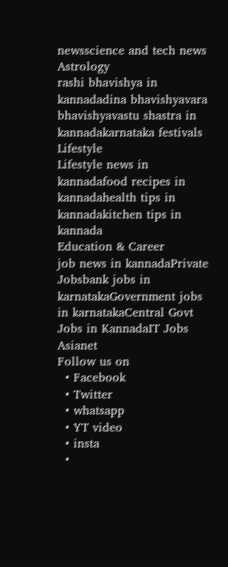newsscience and tech news
Astrology
rashi bhavishya in kannadadina bhavishyavara bhavishyavastu shastra in kannadakarnataka festivals
Lifestyle
Lifestyle news in kannadafood recipes in kannadahealth tips in kannadakitchen tips in kannada
Education & Career
job news in kannadaPrivate Jobsbank jobs in karnatakaGovernment jobs in karnatakaCentral Govt Jobs in KannadaIT Jobs
Asianet
Follow us on
  • Facebook
  • Twitter
  • whatsapp
  • YT video
  • insta
  •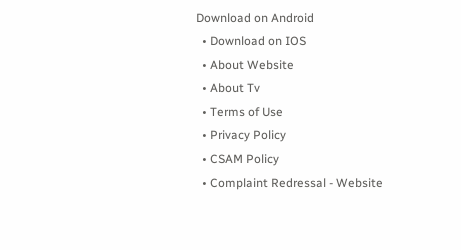Download on Android
  • Download on IOS
  • About Website
  • About Tv
  • Terms of Use
  • Privacy Policy
  • CSAM Policy
  • Complaint Redressal - Website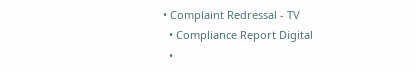• Complaint Redressal - TV
  • Compliance Report Digital
  •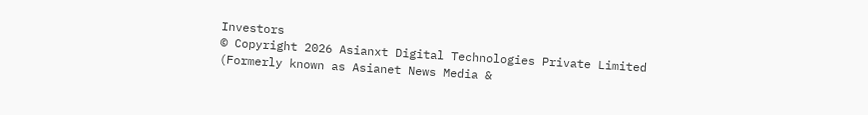Investors
© Copyright 2026 Asianxt Digital Technologies Private Limited (Formerly known as Asianet News Media &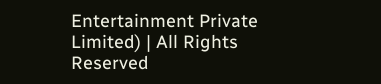Entertainment Private Limited) | All Rights Reserved